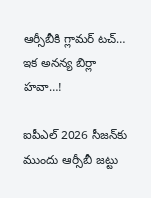ఆర్సీబీకి గ్లామర్ టచ్… ఇక అనన్య బిర్లా హవా…!

ఐపీఎల్ 2026 సీజన్‌కు ముందు ఆర్సీబీ జట్టు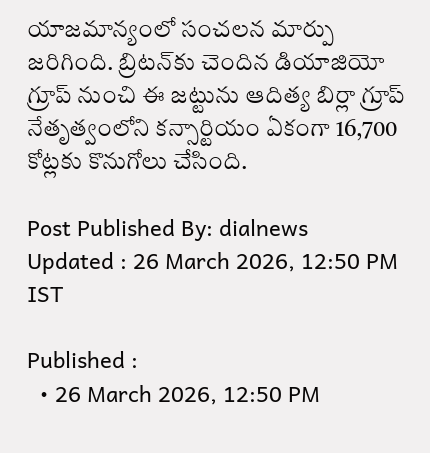యాజమాన్యంలో సంచలన మార్పు జరిగింది. బ్రిటన్‌కు చెందిన డియాజియో గ్రూప్ నుంచి ఈ జట్టును ఆదిత్య బిర్లా గ్రూప్ నేతృత్వంలోని కన్సార్టియం ఏకంగా 16,700 కోట్లకు కొనుగోలు చేసింది.

Post Published By: dialnews
Updated : 26 March 2026, 12:50 PM IST

Published :
  • 26 March 2026, 12:50 PM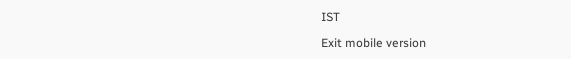IST

Exit mobile version